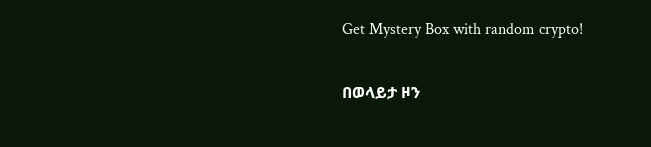Get Mystery Box with random crypto!

በወላይታ ዞን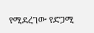የሚደረገው የድጋሚ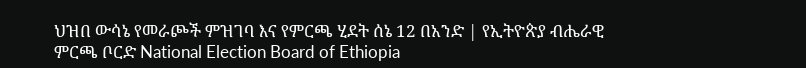ህዝበ ውሳኔ የመራጮች ምዝገባ እና የምርጫ ሂደት ሰኔ 12 በአንድ | የኢትዮጵያ ብሔራዊ ምርጫ ቦርድ National Election Board of Ethiopia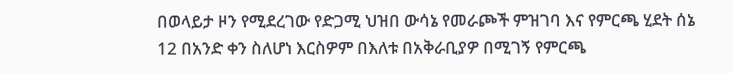በወላይታ ዞን የሚደረገው የድጋሚ ህዝበ ውሳኔ የመራጮች ምዝገባ እና የምርጫ ሂደት ሰኔ 12 በአንድ ቀን ስለሆነ እርስዎም በእለቱ በአቅራቢያዎ በሚገኝ የምርጫ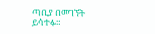ጣቢያ በመገኘት ይሳተፉ።